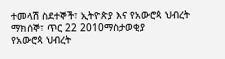ተመላሽ ስደተኞች፣ ኢትዮጵያ እና የአውሮጳ ህብረት
ማክሰኞ፣ ጥር 22 2010ማስታወቂያ
የአውሮጳ ህብረት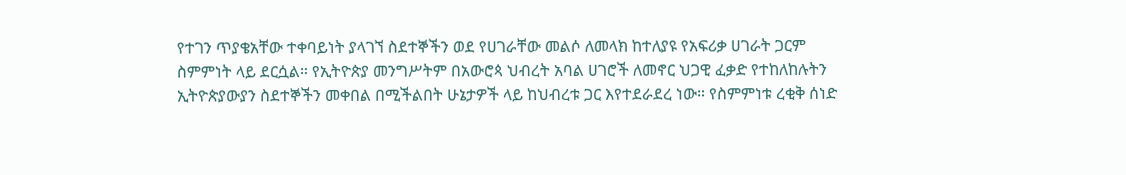የተገን ጥያቄአቸው ተቀባይነት ያላገኘ ስደተኞችን ወደ የሀገራቸው መልሶ ለመላክ ከተለያዩ የአፍሪቃ ሀገራት ጋርም ስምምነት ላይ ደርሷል። የኢትዮጵያ መንግሥትም በአውሮጳ ህብረት አባል ሀገሮች ለመኖር ህጋዊ ፈቃድ የተከለከሉትን ኢትዮጵያውያን ስደተኞችን መቀበል በሚችልበት ሁኔታዎች ላይ ከህብረቱ ጋር እየተደራደረ ነው። የስምምነቱ ረቂቅ ሰነድ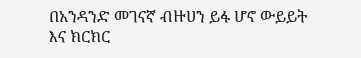በአንዳንድ መገናኛ ብዙሀን ይፋ ሆኖ ውይይት እና ክርክር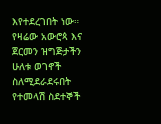እየተደረገበት ነው። የዛሬው አውሮጳ እና ጀርመን ዝግጅታችን ሁለቱ ወገኖች ስለሚደራደሩበት የተመላሽ ስደተኞች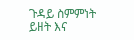ጉዳይ ስምምነት ይዘት እና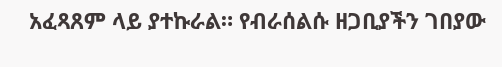አፈጻጸም ላይ ያተኩራል። የብራሰልሱ ዘጋቢያችን ገበያው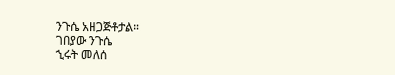ንጉሴ አዘጋጅቶታል።
ገበያው ንጉሴ
ኂሩት መለሰ